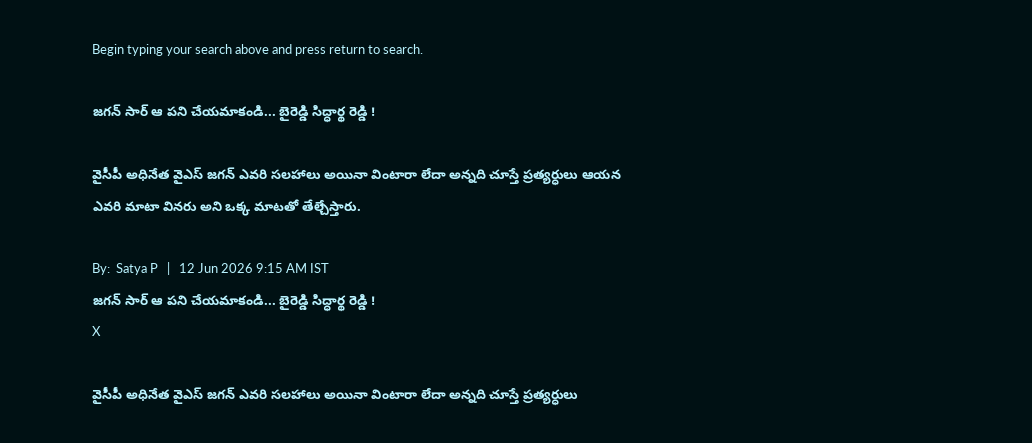Begin typing your search above and press return to search.

జగన్ సార్ ఆ పని చేయమాకండి... బైరెడ్డి సిద్ధార్థ రెడ్డి !

వైసీపీ అధినేత వైఎస్ జగన్ ఎవరి సలహాలు అయినా వింటారా లేదా అన్నది చూస్తే ప్రత్యర్ధులు ఆయన ఎవరి మాటా వినరు అని ఒక్క మాటతో తేల్చేస్తారు.

By:  Satya P   |   12 Jun 2026 9:15 AM IST
జగన్ సార్ ఆ పని చేయమాకండి... బైరెడ్డి సిద్ధార్థ రెడ్డి !
X

వైసీపీ అధినేత వైఎస్ జగన్ ఎవరి సలహాలు అయినా వింటారా లేదా అన్నది చూస్తే ప్రత్యర్ధులు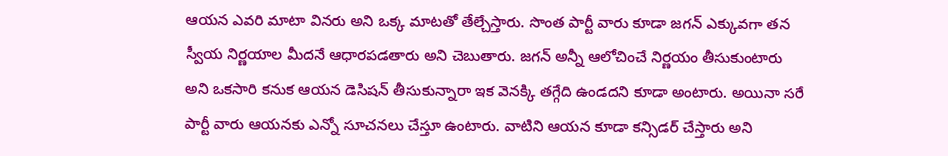ఆయన ఎవరి మాటా వినరు అని ఒక్క మాటతో తేల్చేస్తారు. సొంత పార్టీ వారు కూడా జగన్ ఎక్కువగా తన స్వీయ నిర్ణయాల మీదనే ఆధారపడతారు అని చెబుతారు. జగన్ అన్నీ ఆలోచించే నిర్ణయం తీసుకుంటారు అని ఒకసారి కనుక ఆయన డెసిషన్ తీసుకున్నారా ఇక వెనక్కి తగ్గేది ఉండదని కూడా అంటారు. అయినా సరే పార్టీ వారు ఆయనకు ఎన్నో సూచనలు చేస్తూ ఉంటారు. వాటిని ఆయన కూడా కన్సిడర్ చేస్తారు అని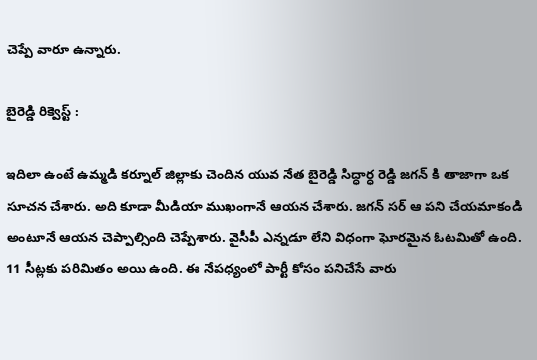చెప్పే వారూ ఉన్నారు.

బైరెడ్డి రిక్వెస్ట్ :

ఇదిలా ఉంటే ఉమ్మడి కర్నూల్ జిల్లాకు చెందిన యువ నేత బైరెడ్డి సిద్ధార్ధ రెడ్డి జగన్ కి తాజాగా ఒక సూచన చేశారు. అది కూడా మీడియా ముఖంగానే ఆయన చేశారు. జగన్ సర్ ఆ పని చేయమాకండి అంటూనే ఆయన చెప్పాల్సింది చెప్పేశారు. వైసీపీ ఎన్నడూ లేని విధంగా ఘోరమైన ఓటమితో ఉంది. 11 సీట్లకు పరిమితం అయి ఉంది. ఈ నేపధ్యంలో పార్టీ కోసం పనిచేసే వారు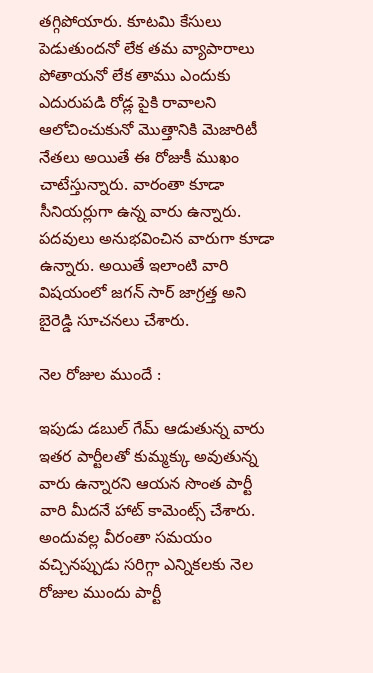తగ్గిపోయారు. కూటమి కేసులు పెడుతుందనో లేక తమ వ్యాపారాలు పోతాయనో లేక తాము ఎందుకు ఎదురుపడి రోడ్ల పైకి రావాలని ఆలోచించుకునో మొత్తానికి మెజారిటీ నేతలు అయితే ఈ రోజుకీ ముఖం చాటేస్తున్నారు. వారంతా కూడా సీనియర్లుగా ఉన్న వారు ఉన్నారు. పదవులు అనుభవించిన వారుగా కూడా ఉన్నారు. అయితే ఇలాంటి వారి విషయంలో జగన్ సార్ జాగ్రత్త అని బైరెడ్డి సూచనలు చేశారు.

నెల రోజుల ముందే :

ఇపుడు డబుల్ గేమ్ ఆడుతున్న వారు ఇతర పార్టీలతో కుమ్మక్కు అవుతున్న వారు ఉన్నారని ఆయన సొంత పార్టీ వారి మీదనే హాట్ కామెంట్స్ చేశారు. అందువల్ల వీరంతా సమయం వచ్చినప్పుడు సరిగ్గా ఎన్నికలకు నెల రోజుల ముందు పార్టీ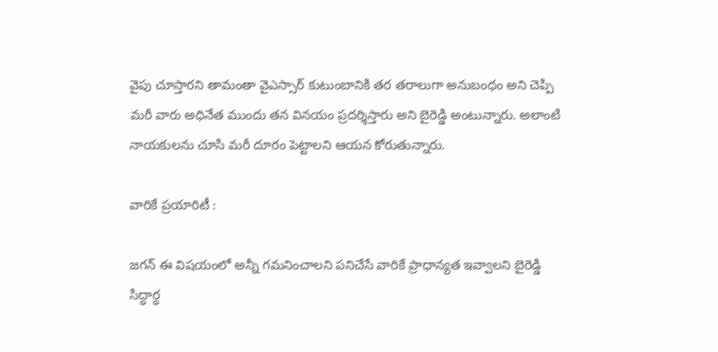వైపు చూస్తారని తామంతా వైఎస్సార్ కుటుంబానికి తర తరాలుగా అనుబంధం అని చెప్పి మరీ వారు అధినేత ముందు తన వినయం ప్రదర్శిస్తారు అని బైరెడ్డి అంటున్నారు. అలాంటి నాయకులను చూసి మరీ దూరం పెట్టాలని ఆయన కోరుతున్నారు.

వారికే ప్రయారిటీ :

జగన్ ఈ విషయంలో అన్నీ గమనించాలని పనిచేసే వారికే ప్రాధాన్యత ఇవ్వాలని బైరెడ్డి సిద్ధార్ధ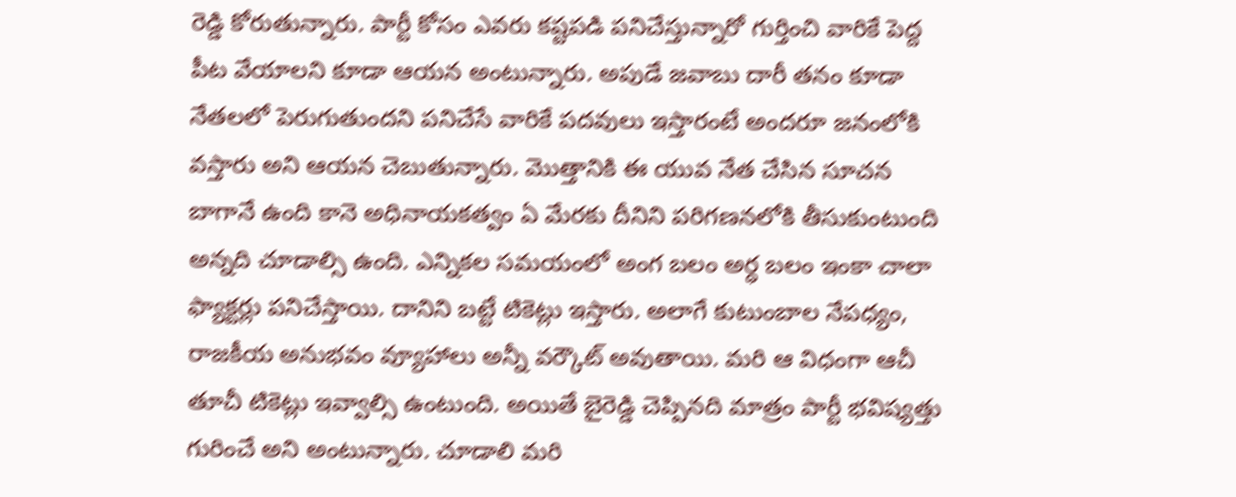రెడ్డి కోరుతున్నారు. పార్టీ కోసం ఎవరు కష్టపడి పనిచేస్తున్నారో గుర్తించి వారికే పెద్ద పీట వేయాలని కూడా ఆయన అంటున్నారు. అపుడే జవాబు దారీ తనం కూడా నేతలలో పెరుగుతుందని పనిచేసే వారికే పదవులు ఇస్తారంటే అందరూ జనంలోకి వస్తారు అని ఆయన చెబుతున్నారు. మొత్తానికి ఈ యువ నేత చేసిన సూచన బాగానే ఉంది కానె అధినాయకత్వం ఏ మేరకు దీనిని పరిగణనలోకి తీసుకుంటుంది అన్నది చూడాల్సి ఉంది. ఎన్నికల సమయంలో అంగ బలం అర్ధ బలం ఇంకా చాలా ఫ్యాక్టర్లు పనిచేస్తాయి. దానిని బట్టే టికెట్లు ఇస్తారు. అలాగే కుటుంబాల నేపధ్యం, రాజకీయ అనుభవం వ్యూహాలు అన్నీ వర్కౌట్ అవుతాయి. మరి ఆ విధంగా ఆచీ తూచీ టికెట్లు ఇవ్వాల్సి ఉంటుంది. అయితే బైరెడ్డి చెప్పినది మాత్రం పార్టీ భవిష్యత్తు గురించే అని అంటున్నారు. చూడాలి మరి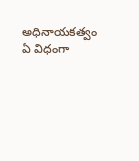అధినాయకత్వం ఏ విధంగా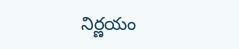నిర్ణయం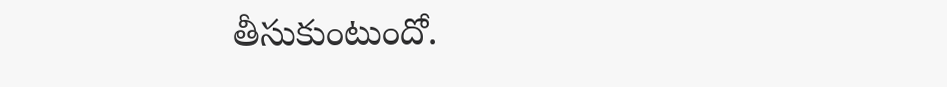తీసుకుంటుందో.